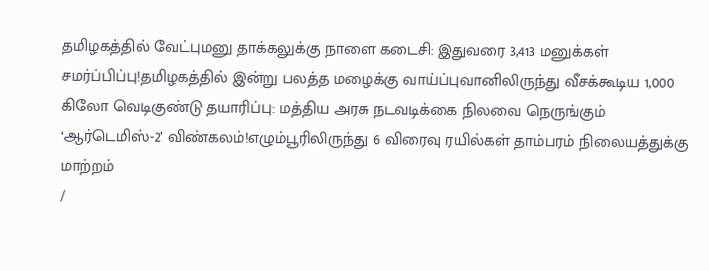தமிழகத்தில் வேட்புமனு தாக்கலுக்கு நாளை கடைசி: இதுவரை 3,413 மனுக்கள் சமர்ப்பிப்பு!தமிழகத்தில் இன்று பலத்த மழைக்கு வாய்ப்புவானிலிருந்து வீசக்கூடிய 1,000 கிலோ வெடிகுண்டு தயாரிப்பு: மத்திய அரசு நடவடிக்கை நிலவை நெருங்கும் ‘ஆர்டெமிஸ்-2’ விண்கலம்!எழும்பூரிலிருந்து 6 விரைவு ரயில்கள் தாம்பரம் நிலையத்துக்கு மாற்றம்
/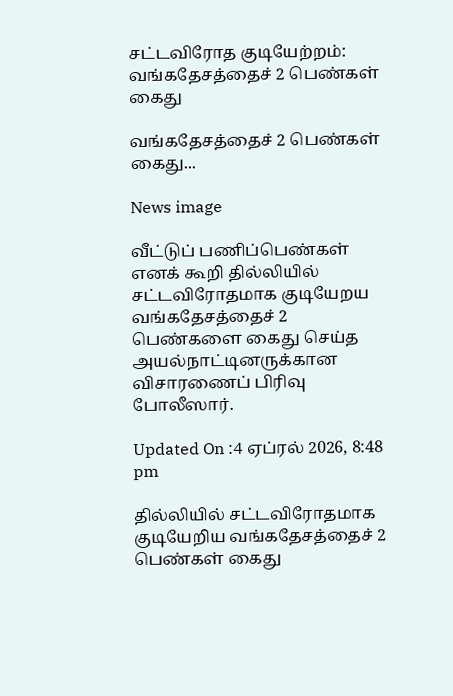சட்டவிரோத குடியேற்றம்: வங்கதேசத்தைச் 2 பெண்கள் கைது

வங்கதேசத்தைச் 2 பெண்கள் கைது...

News image

வீட்டுப் பணிப்பெண்கள் எனக் கூறி தில்லியில் சட்டவிரோதமாக குடியேறய வங்கதேசத்தைச் 2 பெண்களை கைது செய்த அயல்நாட்டினருக்கான விசாரணைப் பிரிவு போலீஸார்.

Updated On :4 ஏப்ரல் 2026, 8:48 pm

தில்லியில் சட்டவிரோதமாக குடியேறிய வங்கதேசத்தைச் 2 பெண்கள் கைது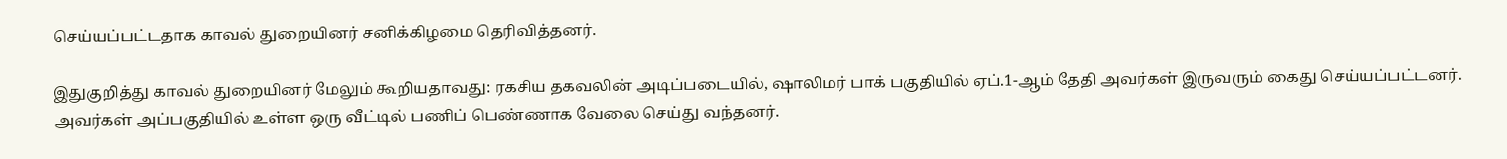செய்யப்பட்டதாக காவல் துறையினர் சனிக்கிழமை தெரிவித்தனர்.

இதுகுறித்து காவல் துறையினர் மேலும் கூறியதாவது: ரகசிய தகவலின் அடிப்படையில், ஷாலிமர் பாக் பகுதியில் ஏப்.1-ஆம் தேதி அவர்கள் இருவரும் கைது செய்யப்பட்டனர். அவர்கள் அப்பகுதியில் உள்ள ஒரு வீட்டில் பணிப் பெண்ணாக வேலை செய்து வந்தனர்.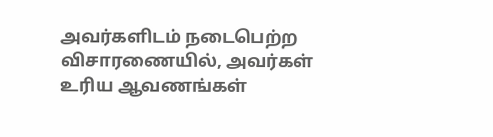அவர்களிடம் நடைபெற்ற விசாரணையில், அவர்கள் உரிய ஆவணங்கள்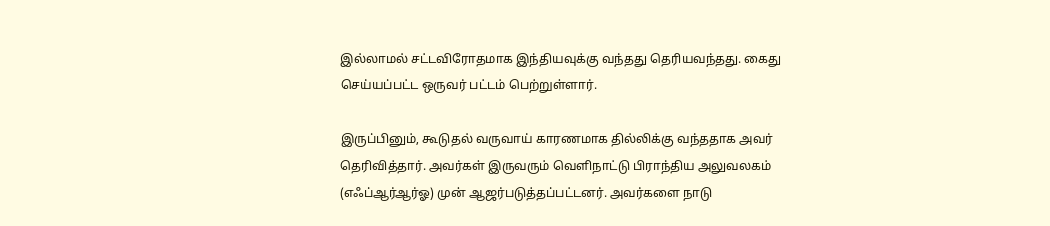இல்லாமல் சட்டவிரோதமாக இந்தியவுக்கு வந்தது தெரியவந்தது. கைது செய்யப்பட்ட ஒருவர் பட்டம் பெற்றுள்ளார்.

இருப்பினும், கூடுதல் வருவாய் காரணமாக தில்லிக்கு வந்ததாக அவர் தெரிவித்தார். அவர்கள் இருவரும் வெளிநாட்டு பிராந்திய அலுவலகம் (எஃப்ஆர்ஆர்ஓ) முன் ஆஜர்படுத்தப்பட்டனர். அவர்களை நாடு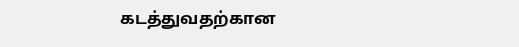கடத்துவதற்கான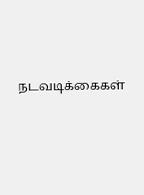நடவடிக்கைகள்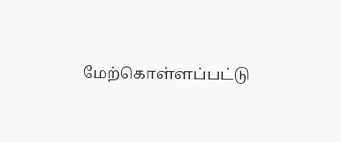மேற்கொள்ளப்பட்டு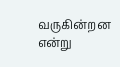வருகின்றன என்று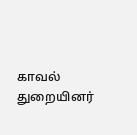காவல் துறையினர்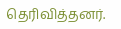தெரிவித்தனர்.